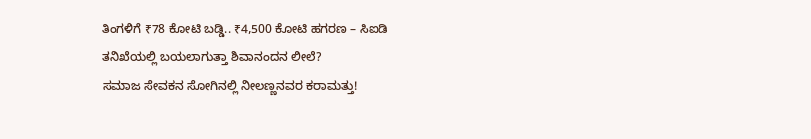ತಿಂಗಳಿಗೆ ₹78 ಕೋಟಿ ಬಡ್ಡಿ.. ₹4,500 ಕೋಟಿ ಹಗರಣ – ಸಿಐಡಿ ತನಿಖೆಯಲ್ಲಿ ಬಯಲಾಗುತ್ತಾ ಶಿವಾನಂದನ ಲೀಲೆ?
ಸಮಾಜ ಸೇವಕನ ಸೋಗಿನಲ್ಲಿ ನೀಲಣ್ಣನವರ ಕರಾಮತ್ತು!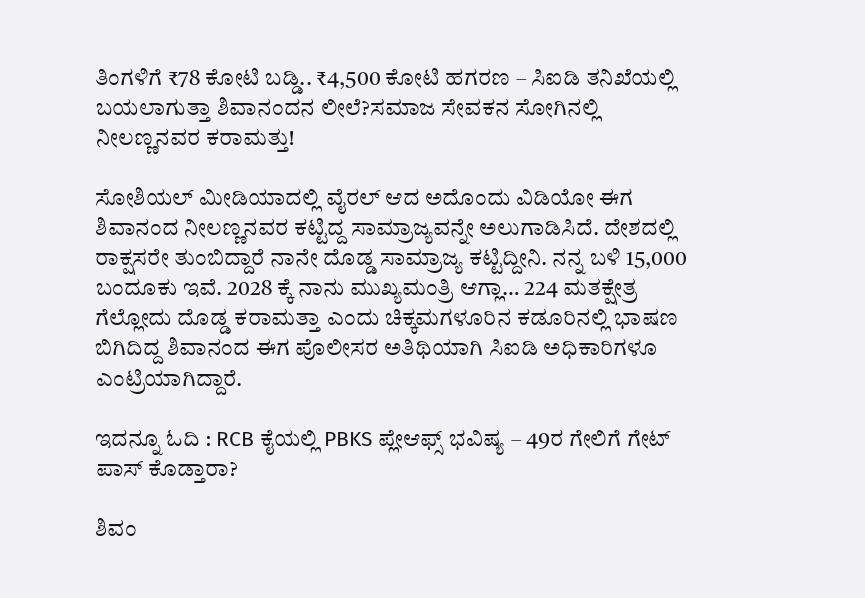ತಿಂಗಳಿಗೆ ₹78 ಕೋಟಿ ಬಡ್ಡಿ.. ₹4,500 ಕೋಟಿ ಹಗರಣ – ಸಿಐಡಿ ತನಿಖೆಯಲ್ಲಿ ಬಯಲಾಗುತ್ತಾ ಶಿವಾನಂದನ ಲೀಲೆ?ಸಮಾಜ ಸೇವಕನ ಸೋಗಿನಲ್ಲಿ ನೀಲಣ್ಣನವರ ಕರಾಮತ್ತು!

ಸೋಶಿಯಲ್ ಮೀಡಿಯಾದಲ್ಲಿ ವೈರಲ್ ಆದ ಅದೊಂದು ವಿಡಿಯೋ ಈಗ ಶಿವಾನಂದ ನೀಲಣ್ಣನವರ ಕಟ್ಟಿದ್ದ ಸಾಮ್ರಾಜ್ಯವನ್ನೇ ಅಲುಗಾಡಿಸಿದೆ. ದೇಶದಲ್ಲಿ ರಾಕ್ಷಸರೇ ತುಂಬಿದ್ದಾರೆ ನಾನೇ ದೊಡ್ಡ ಸಾಮ್ರಾಜ್ಯ ಕಟ್ಟಿದ್ದೀನಿ. ನನ್ನ ಬಳಿ 15,000 ಬಂದೂಕು ಇವೆ. 2028 ಕ್ಕೆ ನಾನು ಮುಖ್ಯಮಂತ್ರಿ ಆಗ್ಲಾ… 224 ಮತಕ್ಷೇತ್ರ ಗೆಲ್ಲೋದು ದೊಡ್ಡ ಕರಾಮತ್ತಾ ಎಂದು ಚಿಕ್ಕಮಗಳೂರಿನ ಕಡೂರಿನಲ್ಲಿ ಭಾಷಣ ಬಿಗಿದಿದ್ದ ಶಿವಾನಂದ ಈಗ ಪೊಲೀಸರ ಅತಿಥಿಯಾಗಿ ಸಿಐಡಿ ಅಧಿಕಾರಿಗಳೂ ಎಂಟ್ರಿಯಾಗಿದ್ದಾರೆ.

ಇದನ್ನೂ ಓದಿ : RCB ಕೈಯಲ್ಲಿ PBKS ಪ್ಲೇಆಫ್ಸ್ ಭವಿಷ್ಯ – 49ರ ಗೇಲಿಗೆ ಗೇಟ್ ಪಾಸ್ ಕೊಡ್ತಾರಾ?

ಶಿವಂ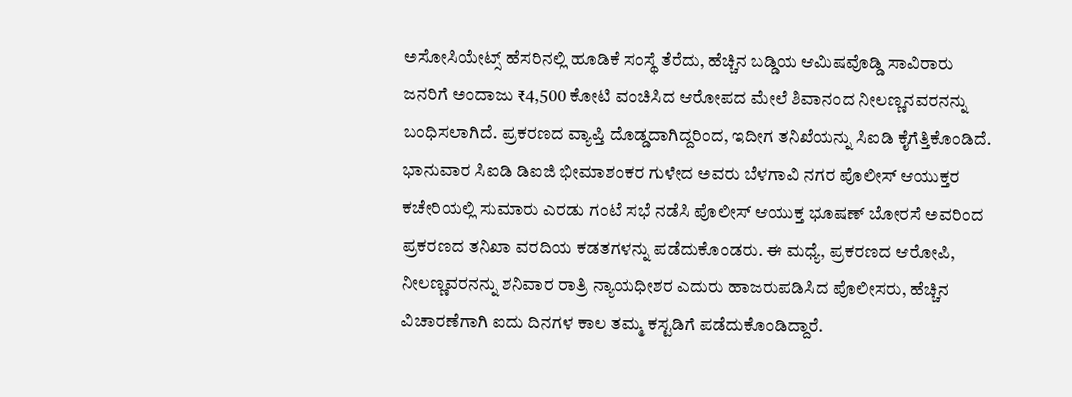ಅಸೋಸಿಯೇಟ್ಸ್ ಹೆಸರಿನಲ್ಲಿ ಹೂಡಿಕೆ ಸಂಸ್ಥೆ ತೆರೆದು, ಹೆಚ್ಚಿನ ಬಡ್ಡಿಯ ಆಮಿಷವೊಡ್ಡಿ ಸಾವಿರಾರು ಜನರಿಗೆ ಅಂದಾಜು ₹4,500 ಕೋಟಿ ವಂಚಿಸಿದ ಆರೋಪದ ಮೇಲೆ ಶಿವಾನಂದ ನೀಲಣ್ಣನವರನನ್ನು ಬಂಧಿಸಲಾಗಿದೆ. ಪ್ರಕರಣದ ವ್ಯಾಪ್ತಿ ದೊಡ್ಡದಾಗಿದ್ದರಿಂದ, ಇದೀಗ ತನಿಖೆಯನ್ನು ಸಿಐಡಿ ಕೈಗೆತ್ತಿಕೊಂಡಿದೆ. ಭಾನುವಾರ ಸಿಐಡಿ ಡಿಐಜಿ ಭೀಮಾಶಂಕರ ಗುಳೇದ ಅವರು ಬೆಳಗಾವಿ ನಗರ ಪೊಲೀಸ್ ಆಯುಕ್ತರ ಕಚೇರಿಯಲ್ಲಿ ಸುಮಾರು ಎರಡು ಗಂಟೆ ಸಭೆ ನಡೆಸಿ ಪೊಲೀಸ್ ಆಯುಕ್ತ ಭೂಷಣ್ ಬೋರಸೆ ಅವರಿಂದ ಪ್ರಕರಣದ ತನಿಖಾ ವರದಿಯ ಕಡತಗಳನ್ನು ಪಡೆದುಕೊಂಡರು. ಈ ಮಧ್ಯೆ, ಪ್ರಕರಣದ ಆರೋಪಿ, ನೀಲಣ್ಣವರನನ್ನು ಶನಿವಾರ ರಾತ್ರಿ ನ್ಯಾಯಧೀಶರ ಎದುರು ಹಾಜರುಪಡಿಸಿದ ಪೊಲೀಸರು, ಹೆಚ್ಚಿನ ವಿಚಾರಣೆಗಾಗಿ ಐದು ದಿನಗಳ ಕಾಲ ತಮ್ಮ ಕಸ್ಟಡಿಗೆ ಪಡೆದುಕೊಂಡಿದ್ದಾರೆ.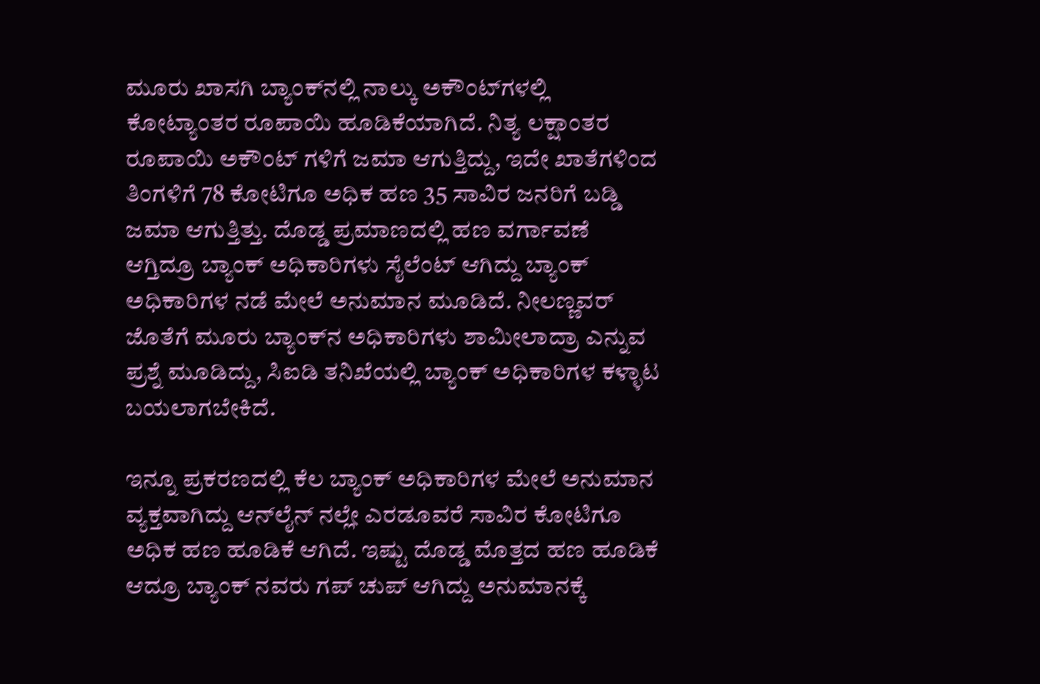ಮೂರು ಖಾಸಗಿ ಬ್ಯಾಂಕ್‌ನಲ್ಲಿ ನಾಲ್ಕು ಅಕೌಂಟ್‌ಗಳಲ್ಲಿ ಕೋಟ್ಯಾಂತರ ರೂಪಾಯಿ ಹೂಡಿಕೆಯಾಗಿದೆ. ನಿತ್ಯ ಲಕ್ಷಾಂತರ ರೂಪಾಯಿ ಅಕೌಂಟ್ ಗಳಿಗೆ ಜಮಾ ಆಗುತ್ತಿದ್ದು, ಇದೇ ಖಾತೆಗಳಿಂದ ತಿಂಗಳಿಗೆ 78 ಕೋಟಿಗೂ ಅಧಿಕ ಹಣ 35 ಸಾವಿರ ಜನರಿಗೆ ಬಡ್ಡಿ ಜಮಾ ಆಗುತ್ತಿತ್ತು. ದೊಡ್ಡ ಪ್ರಮಾಣದಲ್ಲಿ ಹಣ ವರ್ಗಾವಣೆ ಆಗ್ತಿದ್ರೂ ಬ್ಯಾಂಕ್ ಅಧಿಕಾರಿಗಳು ಸೈಲೆಂಟ್ ಆಗಿದ್ದು ಬ್ಯಾಂಕ್ ಅಧಿಕಾರಿಗಳ ನಡೆ ಮೇಲೆ ಅನುಮಾನ ಮೂಡಿದೆ. ನೀಲಣ್ಣವರ್ ಜೊತೆಗೆ ಮೂರು ಬ್ಯಾಂಕ್‌ನ ಅಧಿಕಾರಿಗಳು ಶಾಮೀಲಾದ್ರಾ ಎನ್ನುವ ಪ್ರಶ್ನೆ ಮೂಡಿದ್ದು, ಸಿಐಡಿ ತನಿಖೆಯಲ್ಲಿ ಬ್ಯಾಂಕ್ ಅಧಿಕಾರಿಗಳ ಕಳ್ಳಾಟ ಬಯಲಾಗಬೇಕಿದೆ.

ಇನ್ನೂ ಪ್ರಕರಣದಲ್ಲಿ ಕೆಲ‌ ಬ್ಯಾಂಕ್‌ ಅಧಿಕಾರಿಗಳ ಮೇಲೆ ಅನುಮಾನ ವ್ಯಕ್ತವಾಗಿದ್ದು ಆನ್‌ಲೈನ್ ನಲ್ಲೇ ಎರಡೂವರೆ ಸಾವಿರ ಕೋಟಿಗೂ ಅಧಿಕ ಹಣ ಹೂಡಿಕೆ ಆಗಿದೆ. ಇಷ್ಟು ದೊಡ್ಡ ಮೊತ್ತದ ಹಣ ಹೂಡಿಕೆ ಆದ್ರೂ ಬ್ಯಾಂಕ್ ನವರು ಗಪ್ ಚುಪ್ ಆಗಿದ್ದು ಅನುಮಾನಕ್ಕೆ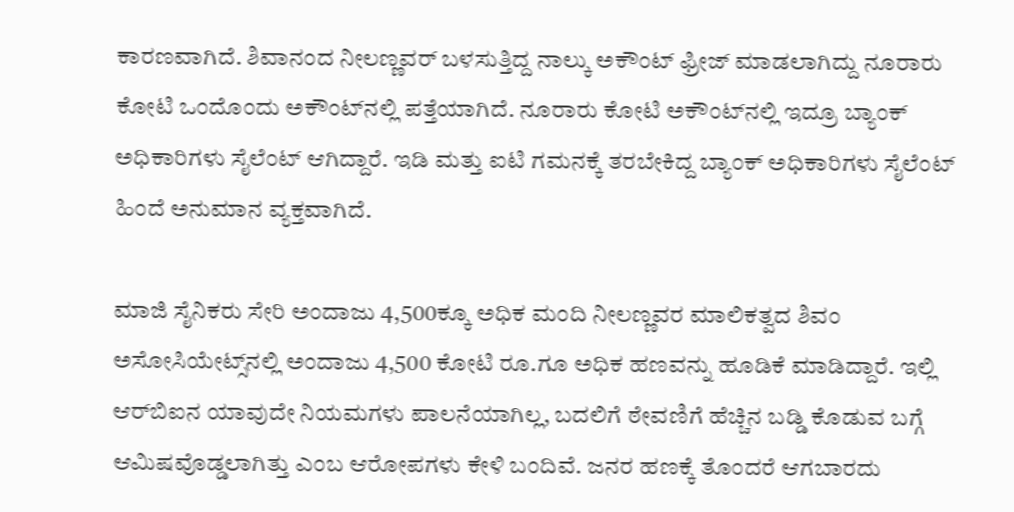ಕಾರಣವಾಗಿದೆ. ಶಿವಾನಂದ ನೀಲಣ್ಣವರ್ ಬಳಸುತ್ತಿದ್ದ ನಾಲ್ಕು ಅಕೌಂಟ್ ಫ್ರೀಜ್ ಮಾಡಲಾಗಿದ್ದು ನೂರಾರು ಕೋಟಿ ಒಂದೊಂದು ಅಕೌಂಟ್‌ನಲ್ಲಿ ಪತ್ತೆಯಾಗಿದೆ. ನೂರಾರು ಕೋಟಿ ಅಕೌಂಟ್‌ನಲ್ಲಿ ಇದ್ರೂ ಬ್ಯಾಂಕ್ ಅಧಿಕಾರಿಗಳು ಸೈಲೆಂಟ್ ಆಗಿದ್ದಾರೆ. ಇಡಿ ಮತ್ತು ಐಟಿ ಗಮನಕ್ಕೆ ತರಬೇಕಿದ್ದ ಬ್ಯಾಂಕ್ ಅಧಿಕಾರಿಗಳು ಸೈಲೆಂಟ್ ಹಿಂದೆ ಅನುಮಾನ ವ್ಯಕ್ತವಾಗಿದೆ.

ಮಾಜಿ ಸೈನಿಕರು ಸೇರಿ ಅಂದಾಜು 4,500ಕ್ಕೂ ಅಧಿಕ ಮಂದಿ ನೀಲಣ್ಣವರ ಮಾಲಿಕತ್ವದ ಶಿವಂ ಅಸೋಸಿಯೇಟ್ಸ್‌ನಲ್ಲಿ ಅಂದಾಜು 4,500 ಕೋಟಿ ರೂ.ಗೂ ಅಧಿಕ ಹಣವನ್ನು ಹೂಡಿಕೆ ಮಾಡಿದ್ದಾರೆ. ಇಲ್ಲಿ ಆರ್‌ಬಿಐನ ಯಾವುದೇ ನಿಯಮಗಳು ಪಾಲನೆಯಾಗಿಲ್ಲ, ಬದಲಿಗೆ ಠೇವಣಿಗೆ ಹೆಚ್ಚಿನ ಬಡ್ಡಿ ಕೊಡುವ ಬಗ್ಗೆ ಆಮಿಷವೊಡ್ಡಲಾಗಿತ್ತು ಎಂಬ ಆರೋಪಗಳು ಕೇಳಿ ಬಂದಿವೆ. ಜನರ ಹಣಕ್ಕೆ ತೊಂದರೆ ಆಗಬಾರದು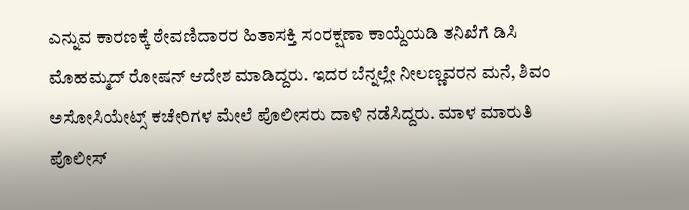ಎನ್ನುವ ಕಾರಣಕ್ಕೆ ಠೇವಣಿದಾರರ ಹಿತಾಸಕ್ತಿ ಸಂರಕ್ಷಣಾ ಕಾಯ್ದೆಯಡಿ ತನಿಖೆಗೆ ಡಿಸಿ ಮೊಹಮ್ಮದ್ ರೋಷನ್ ಆದೇಶ ಮಾಡಿದ್ದರು. ಇದರ ಬೆನ್ನಲ್ಲೇ ನೀಲಣ್ಣವರನ ಮನೆ, ಶಿವಂ ಅಸೋಸಿಯೇಟ್ಸ್‌ ಕಚೇರಿಗಳ ಮೇಲೆ ಪೊಲೀಸರು ದಾಳಿ ನಡೆಸಿದ್ದರು. ಮಾಳ ಮಾರುತಿ ಪೊಲೀಸ್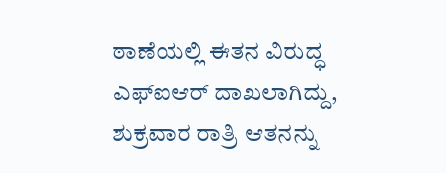ಠಾಣೆಯಲ್ಲಿ ಈತನ ವಿರುದ್ಧ ಎಫ್‌ಐಆರ್ ದಾಖಲಾಗಿದ್ದು, ಶುಕ್ರವಾರ ರಾತ್ರಿ ಆತನನ್ನು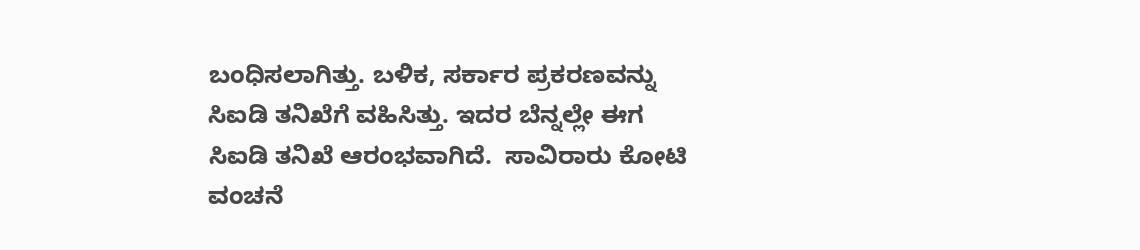ಬಂಧಿಸಲಾಗಿತ್ತು. ಬಳಿಕ, ಸರ್ಕಾರ ಪ್ರಕರಣವನ್ನು ಸಿಐಡಿ ತನಿಖೆಗೆ ವಹಿಸಿತ್ತು. ಇದರ ಬೆನ್ನಲ್ಲೇ ಈಗ ಸಿಐಡಿ ತನಿಖೆ ಆರಂಭವಾಗಿದೆ.  ಸಾವಿರಾರು ಕೋಟಿ ವಂಚನೆ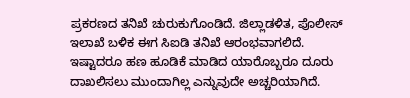ಪ್ರಕರಣದ ತನಿಖೆ ಚುರುಕುಗೊಂಡಿದೆ‌. ಜಿಲ್ಲಾಡಳಿತ, ಪೊಲೀಸ್ ಇಲಾಖೆ ಬಳಿಕ‌ ಈಗ ಸಿಐಡಿ ತನಿಖೆ ಆರಂಭವಾಗಲಿದೆ. ಇಷ್ಟಾದರೂ ಹಣ ಹೂಡಿಕೆ ಮಾಡಿದ ಯಾರೊಬ್ಬರೂ ದೂರು ದಾಖಲಿಸಲು ಮುಂದಾಗಿಲ್ಲ ಎನ್ನುವುದೇ ಅಚ್ಚರಿಯಾಗಿದೆ.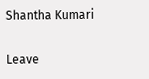Shantha Kumari

Leave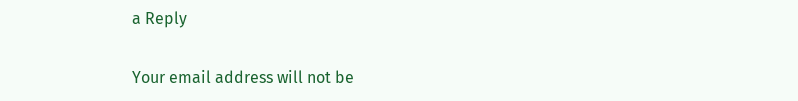a Reply

Your email address will not be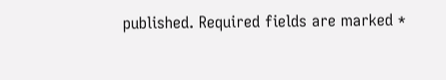published. Required fields are marked *